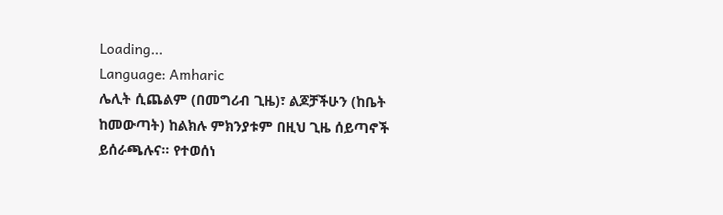Loading...
Language: Amharic
ሌሊት ሲጨልም (በመግሪብ ጊዜ)፣ ልጆቻችሁን (ከቤት ከመውጣት) ከልክሉ ምክንያቱም በዚህ ጊዜ ሰይጣኖች ይሰራጫሉና። የተወሰነ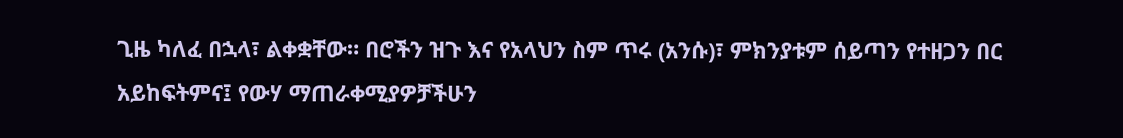ጊዜ ካለፈ በኋላ፣ ልቀቋቸው። በሮችን ዝጉ እና የአላህን ስም ጥሩ (አንሱ)፣ ምክንያቱም ሰይጣን የተዘጋን በር አይከፍትምና፤ የውሃ ማጠራቀሚያዎቻችሁን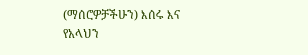(ማሰሮዎቻችሁን) እሰሩ እና የአላህን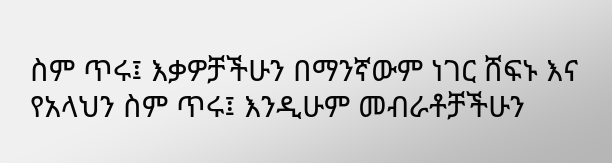ስም ጥሩ፤ እቃዎቻችሁን በማንኛውም ነገር ሸፍኑ እና የአላህን ስም ጥሩ፤ እንዲሁም መብራቶቻችሁን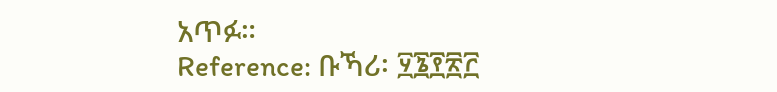አጥፉ።
Reference: ቡኻሪ፡ ፶፮፻፳፫